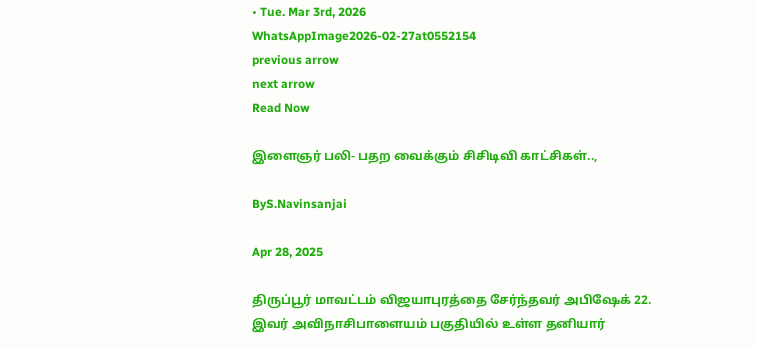• Tue. Mar 3rd, 2026
WhatsAppImage2026-02-27at0552154
previous arrow
next arrow
Read Now

இளைஞர் பலி- பதற வைக்கும் சிசிடிவி காட்சிகள்..,

ByS.Navinsanjai

Apr 28, 2025

திருப்பூர் மாவட்டம் விஜயாபுரத்தை சேர்ந்தவர் அபிஷேக் 22. இவர் அவிநாசிபாளையம் பகுதியில் உள்ள தனியார்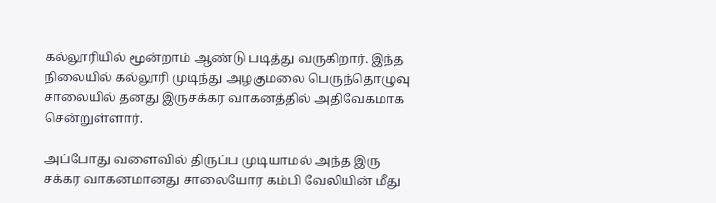கல்லூரியில் மூன்றாம் ஆண்டு படித்து வருகிறார். இந்த நிலையில் கல்லூரி முடிந்து அழகுமலை பெருந்தொழுவு சாலையில் தனது இருசக்கர வாகனத்தில் அதிவேகமாக சென்றுள்ளார்.

அப்போது வளைவில் திருப்ப முடியாமல் அந்த இரு சக்கர வாகனமானது சாலையோர கம்பி வேலியின் மீது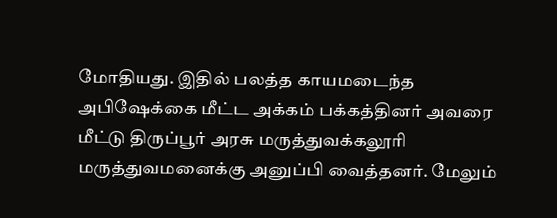மோதியது. இதில் பலத்த காயமடைந்த அபிஷேக்கை மீட்ட அக்கம் பக்கத்தினர் அவரை மீட்டு திருப்பூர் அரசு மருத்துவக்கலூரி மருத்துவமனைக்கு அனுப்பி வைத்தனர். மேலும்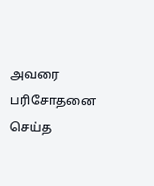அவரை பரிசோதனை செய்த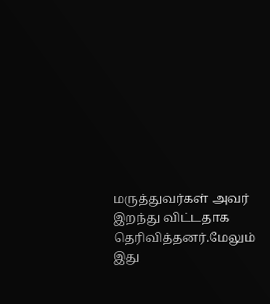மருத்துவர்கள் அவர் இறந்து விட்டதாக தெரிவித்தனர்.மேலும் இது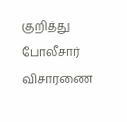குறித்து போலீசார் விசாரணை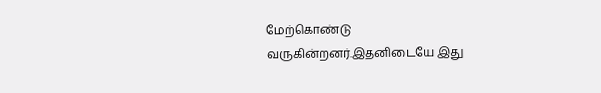மேற்கொண்டு வருகின்றனர்.இதனிடையே இது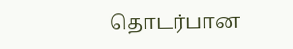தொடர்பான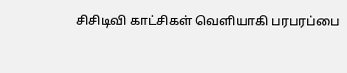சிசிடிவி காட்சிகள் வெளியாகி பரபரப்பை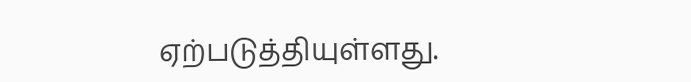ஏற்படுத்தியுள்ளது.